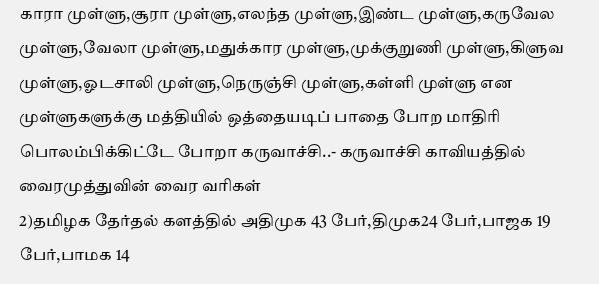காரா முள்ளு,சூரா முள்ளு,எலந்த முள்ளு,இண்ட முள்ளு,கருவேல முள்ளு,வேலா முள்ளு,மதுக்கார முள்ளு,முக்குறுணி முள்ளு,கிளுவ முள்ளு,ஓடசாலி முள்ளு,நெருஞ்சி முள்ளு,கள்ளி முள்ளு என முள்ளுகளுக்கு மத்தியில் ஒத்தையடிப் பாதை போற மாதிரி பொலம்பிக்கிட்டே போறா கருவாச்சி..- கருவாச்சி காவியத்தில் வைரமுத்துவின் வைர வரிகள்
2)தமிழக தேர்தல் களத்தில் அதிமுக 43 பேர்,திமுக24 பேர்,பாஜக 19 பேர்,பாமக 14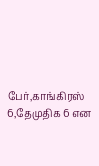பேர்,காங்கிரஸ் 6,தேமுதிக 6 என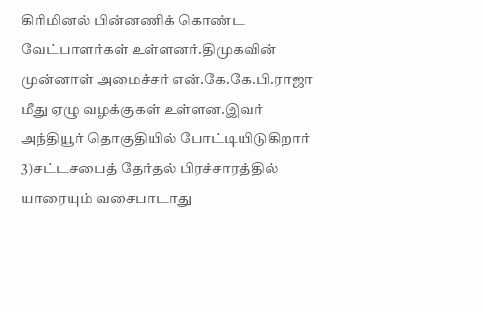கிரிமினல் பின்னணிக் கொண்ட வேட்பாளர்கள் உள்ளனர்.திமுகவின் முன்னாள் அமைச்சர் என்.கே.கே.பி.ராஜா மீது ஏழு வழக்குகள் உள்ளன.இவர் அந்தியூர் தொகுதியில் போட்டியிடுகிறார்
3)சட்டசபைத் தேர்தல் பிரச்சாரத்தில் யாரையும் வசைபாடாது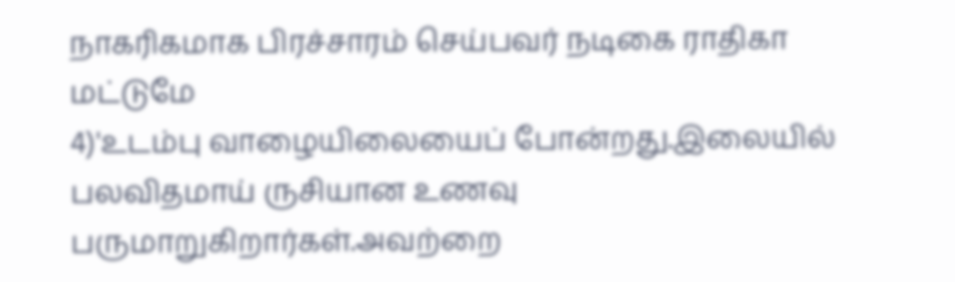நாகரிகமாக பிரச்சாரம் செய்பவர் நடிகை ராதிகா மட்டுமே
4)'உடம்பு வாழையிலையைப் போன்றது.இலையில் பலவிதமாய் ருசியான உணவு பருமாறுகிறார்கள்.அவற்றை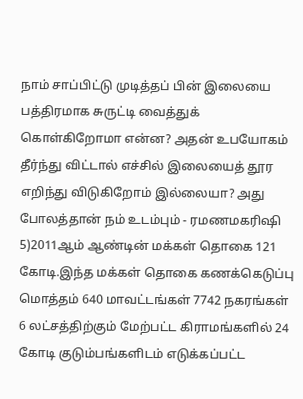நாம் சாப்பிட்டு முடித்தப் பின் இலையை பத்திரமாக சுருட்டி வைத்துக் கொள்கிறோமா என்ன? அதன் உபயோகம் தீர்ந்து விட்டால் எச்சில் இலையைத் தூர எறிந்து விடுகிறோம் இல்லையா? அது போலத்தான் நம் உடம்பும் - ரமணமகரிஷி
5)2011ஆம் ஆண்டின் மக்கள் தொகை 121 கோடி.இந்த மக்கள் தொகை கணக்கெடுப்பு மொத்தம் 640 மாவட்டங்கள் 7742 நகரங்கள் 6 லட்சத்திற்கும் மேற்பட்ட கிராமங்களில் 24 கோடி குடும்பங்களிடம் எடுக்கப்பட்ட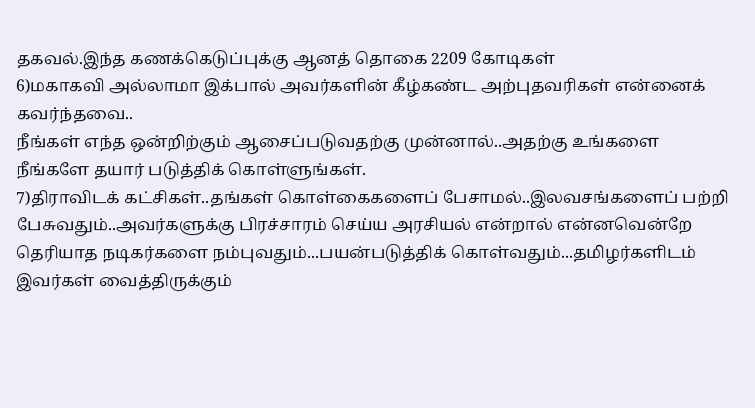தகவல்.இந்த கணக்கெடுப்புக்கு ஆனத் தொகை 2209 கோடிகள்
6)மகாகவி அல்லாமா இக்பால் அவர்களின் கீழ்கண்ட அற்புதவரிகள் என்னைக் கவர்ந்தவை..
நீங்கள் எந்த ஒன்றிற்கும் ஆசைப்படுவதற்கு முன்னால்..அதற்கு உங்களை நீங்களே தயார் படுத்திக் கொள்ளுங்கள்.
7)திராவிடக் கட்சிகள்..தங்கள் கொள்கைகளைப் பேசாமல்..இலவசங்களைப் பற்றி பேசுவதும்..அவர்களுக்கு பிரச்சாரம் செய்ய அரசியல் என்றால் என்னவென்றே தெரியாத நடிகர்களை நம்புவதும்...பயன்படுத்திக் கொள்வதும்...தமிழர்களிடம் இவர்கள் வைத்திருக்கும்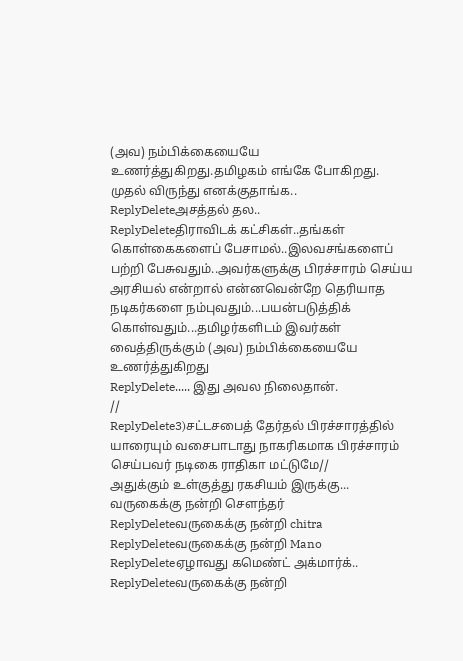(அவ) நம்பிக்கையையே உணர்த்துகிறது.தமிழகம் எங்கே போகிறது.
முதல் விருந்து எனக்குதாங்க..
ReplyDeleteஅசத்தல் தல..
ReplyDeleteதிராவிடக் கட்சிகள்..தங்கள் கொள்கைகளைப் பேசாமல்..இலவசங்களைப் பற்றி பேசுவதும்..அவர்களுக்கு பிரச்சாரம் செய்ய அரசியல் என்றால் என்னவென்றே தெரியாத நடிகர்களை நம்புவதும்...பயன்படுத்திக் கொள்வதும்...தமிழர்களிடம் இவர்கள் வைத்திருக்கும் (அவ) நம்பிக்கையையே உணர்த்துகிறது
ReplyDelete..... இது அவல நிலைதான்.
//
ReplyDelete3)சட்டசபைத் தேர்தல் பிரச்சாரத்தில் யாரையும் வசைபாடாது நாகரிகமாக பிரச்சாரம் செய்பவர் நடிகை ராதிகா மட்டுமே//
அதுக்கும் உள்குத்து ரகசியம் இருக்கு...
வருகைக்கு நன்றி சௌந்தர்
ReplyDeleteவருகைக்கு நன்றி chitra
ReplyDeleteவருகைக்கு நன்றி Mano
ReplyDeleteஏழாவது கமெண்ட் அக்மார்க்..
ReplyDeleteவருகைக்கு நன்றி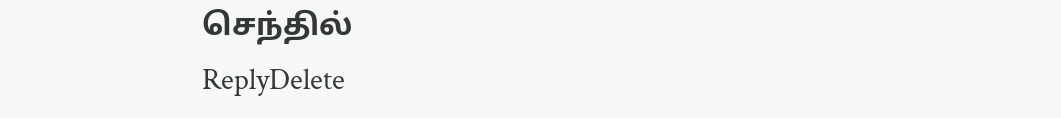செந்தில்
ReplyDelete